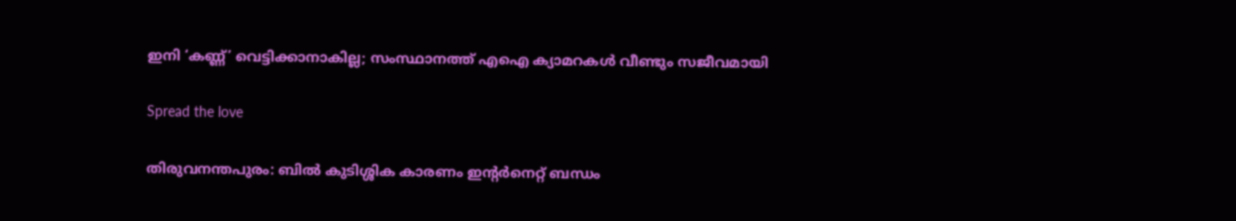ഇനി ‘കണ്ണ്’ വെട്ടിക്കാനാകില്ല; സംസ്ഥാനത്ത് എഐ ക്യാമറകൾ വീണ്ടും സജീവമായി

Spread the love

തിരുവനന്തപുരം: ബിൽ കുടിശ്ശിക കാരണം ഇന്റർനെറ്റ് ബന്ധം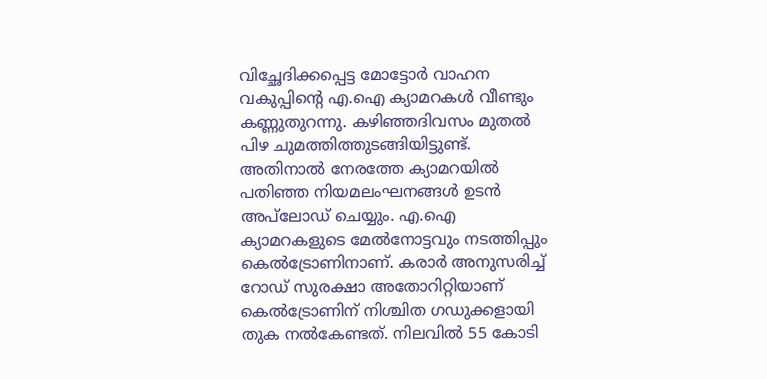വിച്ഛേദിക്കപ്പെട്ട മോട്ടോർ വാഹന വകുപ്പിന്റെ എ.ഐ ക്യാമറകൾ വീണ്ടും കണ്ണുതുറന്നു. കഴിഞ്ഞദിവസം മുതൽ പിഴ ചുമത്തിത്തുടങ്ങിയിട്ടുണ്ട്. അതിനാൽ നേരത്തേ ക്യാമറയിൽ പതിഞ്ഞ നിയമലംഘനങ്ങൾ ഉടൻ അപ്‌ലോഡ് ചെയ്യും. എ.ഐ ക്യാമറകളുടെ മേൽനോട്ടവും നടത്തിപ്പും കെൽട്രോണിനാണ്. കരാർ അനുസരിച്ച് റോഡ് സുരക്ഷാ അതോറിറ്റിയാണ് കെൽട്രോണിന് നിശ്ചിത ഗഡുക്കളായി തുക നൽകേണ്ടത്. നിലവിൽ 55 കോടി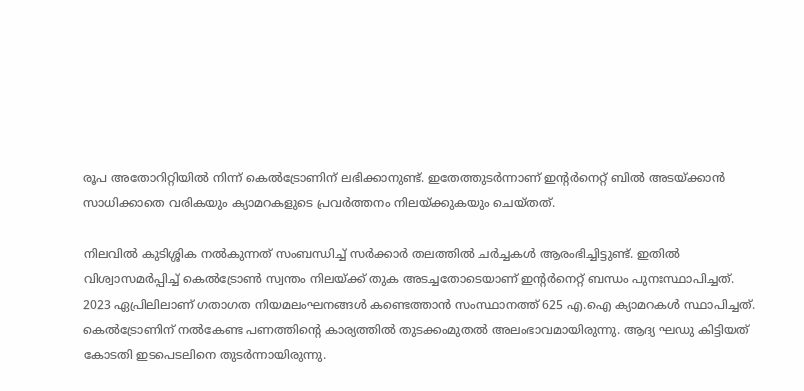രൂപ അതോറിറ്റിയിൽ നിന്ന് കെൽട്രോണിന് ലഭിക്കാനുണ്ട്. ഇതേത്തുടർന്നാണ് ഇന്റർനെറ്റ് ബിൽ അടയ്ക്കാൻ സാധിക്കാതെ വരികയും ക്യാമറകളുടെ പ്രവർത്തനം നിലയ്ക്കുകയും ചെയ്തത്.

നിലവിൽ കുടിശ്ശിക നൽകുന്നത് സംബന്ധിച്ച് സർക്കാർ തലത്തിൽ ചർച്ചകൾ ആരംഭിച്ചിട്ടുണ്ട്. ഇതിൽ വിശ്വാസമർപ്പിച്ച് കെൽട്രോൺ സ്വന്തം നിലയ്ക്ക് തുക അടച്ചതോടെയാണ് ഇന്റർനെറ്റ് ബന്ധം പുനഃസ്ഥാപിച്ചത്. 2023 ഏപ്രിലിലാണ് ഗതാഗത നിയമലംഘനങ്ങൾ കണ്ടെത്താൻ സംസ്ഥാനത്ത് 625 എ.ഐ ക്യാമറകൾ സ്ഥാപിച്ചത്. കെൽട്രോണിന് നൽകേണ്ട പണത്തിന്റെ കാര്യത്തിൽ തുടക്കംമുതൽ അലംഭാവമായിരുന്നു. ആദ്യ ഘഡു കിട്ടിയത് കോടതി ഇടപെടലിനെ തുടർന്നായിരുന്നു.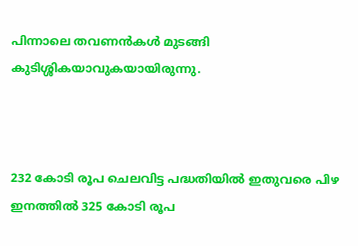പിന്നാലെ തവണൻകൾ മുടങ്ങി കുടിശ്ശികയാവുകയായിരുന്നു.



232 കോടി രൂപ ചെലവിട്ട പദ്ധതിയിൽ ഇതുവരെ പിഴ ഇനത്തിൽ 325 കോടി രൂപ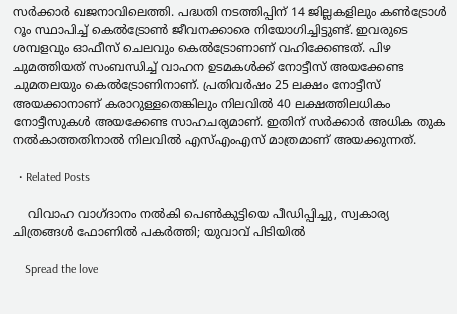സർക്കാർ ഖജനാവിലെത്തി. പദ്ധതി നടത്തിപ്പിന് 14 ജില്ലകളിലും കൺട്രോൾ റൂം സ്ഥാപിച്ച് കെൽട്രോൺ ജീവനക്കാരെ നിയോഗിച്ചിട്ടുണ്ട്. ഇവരുടെ ശമ്പളവും ഓഫീസ് ചെലവും കെൽട്രോണാണ് വഹിക്കേണ്ടത്. പിഴ ചുമത്തിയത് സംബന്ധിച്ച് വാഹന ഉടമകൾക്ക് നോട്ടീസ് അയക്കേണ്ട ചുമതലയും കെൽട്രോണിനാണ്. പ്രതിവർഷം 25 ലക്ഷം നോട്ടീസ് അയക്കാനാണ് കരാറുള്ളതെങ്കിലും നിലവിൽ 40 ലക്ഷത്തിലധികം നോട്ടീസുകൾ അയക്കേണ്ട സാഹചര്യമാണ്. ഇതിന് സർക്കാർ അധിക തുക നൽകാത്തതിനാൽ നിലവിൽ എസ്എംഎസ് മാത്രമാണ് അയക്കുന്നത്.

  • Related Posts

    വിവാഹ വാഗ്ദാനം നൽകി പെൺകുട്ടിയെ പീഡിപ്പിച്ചു, സ്വകാര്യ ചിത്രങ്ങൾ ഫോണിൽ പകർത്തി; യുവാവ് പിടിയിൽ

    Spread the love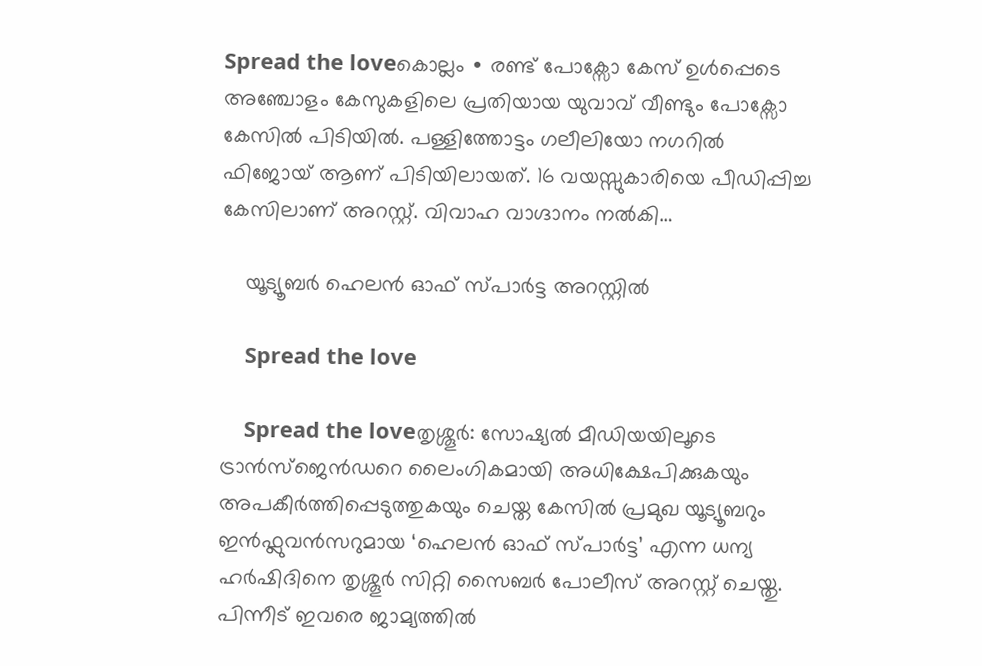Spread the loveകൊല്ലം ∙ രണ്ട് പോക്സോ കേസ് ഉൾപ്പെടെ അഞ്ചോളം കേസുകളിലെ പ്രതിയായ യുവാവ് വീണ്ടും പോക്സോ കേസിൽ പിടിയിൽ. പള്ളിത്തോട്ടം ഗലീലിയോ നഗറിൽ ഫിജോയ് ആണ് പിടിയിലായത്. 16 വയസ്സുകാരിയെ പീഡിപ്പിച്ച കേസിലാണ് അറസ്റ്റ്. വിവാഹ വാഗ്ദാനം നൽകി…

    യൂട്യൂബർ ഹെലൻ ഓഫ് സ്പാർട്ട അറസ്റ്റിൽ

    Spread the love

    Spread the loveതൃശ്ശൂർ: സോഷ്യൽ മീഡിയയിലൂടെ ട്രാൻസ്‌ജെൻഡറെ ലൈംഗികമായി അധിക്ഷേപിക്കുകയും അപകീർത്തിപ്പെടുത്തുകയും ചെയ്ത കേസിൽ പ്രമുഖ യൂട്യൂബറും ഇൻഫ്ലുവൻസറുമായ ‘ഹെലൻ ഓഫ് സ്പാർട്ട’ എന്ന ധന്യ ഹർഷിദിനെ തൃശ്ശൂർ സിറ്റി സൈബർ പോലീസ് അറസ്റ്റ് ചെയ്തു. പിന്നീട് ഇവരെ ജാമ്യത്തിൽ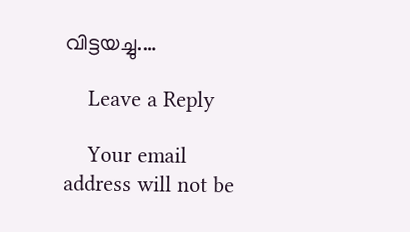വിട്ടയച്ചു.…

    Leave a Reply

    Your email address will not be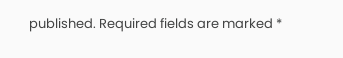published. Required fields are marked *